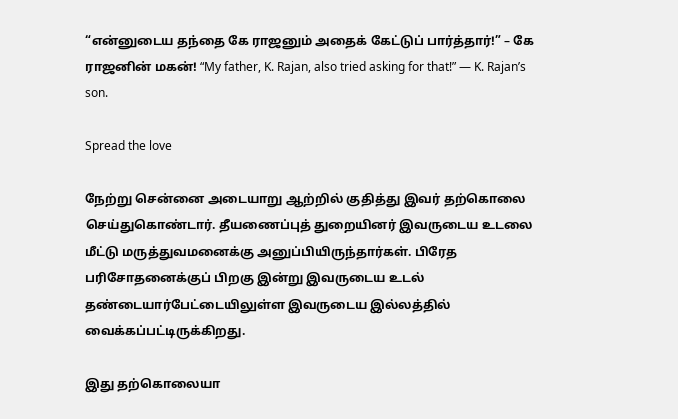“என்னுடைய தந்தை கே ராஜனும் அதைக் கேட்டுப் பார்த்தார்!” – கே ராஜனின் மகன்! “My father, K. Rajan, also tried asking for that!” — K. Rajan’s son.

Spread the love

நேற்று சென்னை அடையாறு ஆற்றில் குதித்து இவர் தற்கொலை செய்துகொண்டார். தீயணைப்புத் துறையினர் இவருடைய உடலை மீட்டு மருத்துவமனைக்கு அனுப்பியிருந்தார்கள். பிரேத பரிசோதனைக்குப் பிறகு இன்று இவருடைய உடல் தண்டையார்பேட்டையிலுள்ள இவருடைய இல்லத்தில் வைக்கப்பட்டிருக்கிறது.

இது தற்கொலையா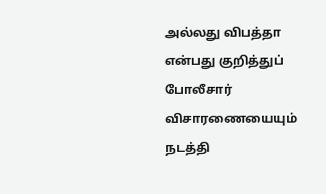அல்லது விபத்தா என்பது குறித்துப் போலீசார் விசாரணையையும் நடத்தி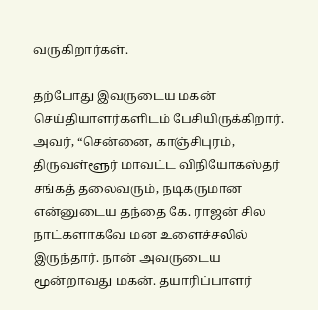வருகிறார்கள்.

தற்போது இவருடைய மகன் செய்தியாளர்களிடம் பேசியிருக்கிறார். அவர், “சென்னை, காஞ்சிபுரம், திருவள்ளூர் மாவட்ட விநியோகஸ்தர் சங்கத் தலைவரும், நடிகருமான என்னுடைய தந்தை கே. ராஜன் சில நாட்களாகவே மன உளைச்சலில் இருந்தார். நான் அவருடைய மூன்றாவது மகன். தயாரிப்பாளர்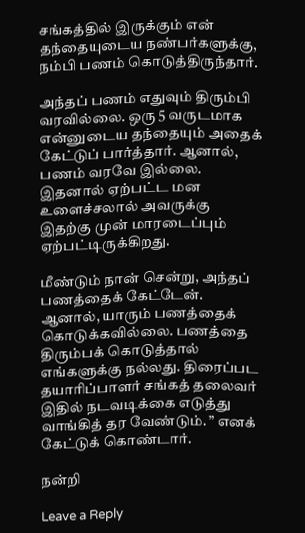சங்கத்தில் இருக்கும் என் தந்தையுடைய நண்பர்களுக்கு, நம்பி பணம் கொடுத்திருந்தார்.

அந்தப் பணம் எதுவும் திரும்பி வரவில்லை. ஒரு 5 வருடமாக என்னுடைய தந்தையும் அதைக் கேட்டுப் பார்த்தார். ஆனால், பணம் வரவே இல்லை. இதனால் ஏற்பட்ட மன உளைச்சலால் அவருக்கு இதற்கு முன் மாரடைப்பும் ஏற்பட்டிருக்கிறது.

மீண்டும் நான் சென்று, அந்தப் பணத்தைக் கேட்டேன். ஆனால், யாரும் பணத்தைக் கொடுக்கவில்லை. பணத்தை திரும்பக் கொடுத்தால் எங்களுக்கு நல்லது. திரைப்பட தயாரிப்பாளர் சங்கத் தலைவர் இதில் நடவடிக்கை எடுத்து வாங்கித் தர வேண்டும். ” எனக் கேட்டுக் கொண்டார்.

நன்றி

Leave a Reply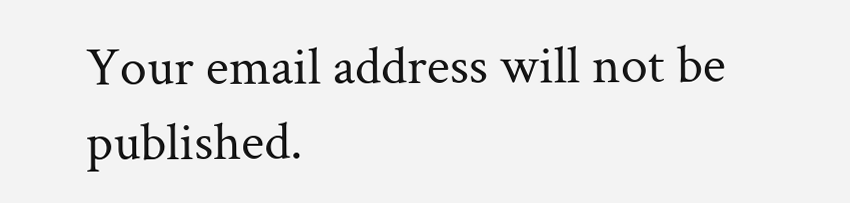Your email address will not be published.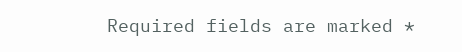Required fields are marked *